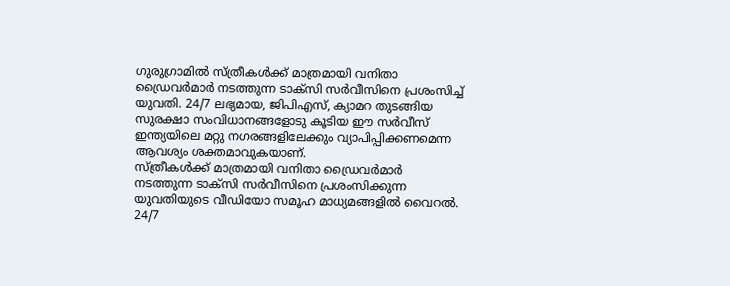ഗുരുഗ്രാമിൽ സ്ത്രീകൾക്ക് മാത്രമായി വനിതാ ഡ്രൈവർമാർ നടത്തുന്ന ടാക്സി സർവീസിനെ പ്രശംസിച്ച് യുവതി. 24/7 ലഭ്യമായ, ജിപിഎസ്, ക്യാമറ തുടങ്ങിയ സുരക്ഷാ സംവിധാനങ്ങളോടു കൂടിയ ഈ സർവീസ് ഇന്ത്യയിലെ മറ്റു നഗരങ്ങളിലേക്കും വ്യാപിപ്പിക്കണമെന്ന ആവശ്യം ശക്തമാവുകയാണ്.
സ്ത്രീകൾക്ക് മാത്രമായി വനിതാ ഡ്രൈവർമാർ നടത്തുന്ന ടാക്സി സർവീസിനെ പ്രശംസിക്കുന്ന യുവതിയുടെ വീഡിയോ സമൂഹ മാധ്യമങ്ങളിൽ വൈറൽ. 24/7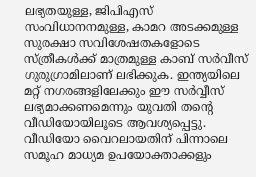ലഭ്യതയുള്ള, ജിപിഎസ് സംവിധാനനമുള്ള, കാമറ അടക്കമുള്ള സുരക്ഷാ സവിശേഷതകളോടെ സ്ത്രീകൾക്ക് മാത്രമുള്ള കാബ് സർവീസ് ഗുരുഗ്രാമിലാണ് ലഭിക്കുക. ഇന്ത്യയിലെ മറ്റ് നഗരങ്ങളിലേക്കും ഈ സർവ്വീസ് ലഭ്യമാക്കണമെന്നും യുവതി തന്റെ വീഡിയോയിലൂടെ ആവശ്യപ്പെട്ടു. വീഡിയോ വൈറലായതിന് പിന്നാലെ സമൂഹ മാധ്യമ ഉപയോക്താക്കളും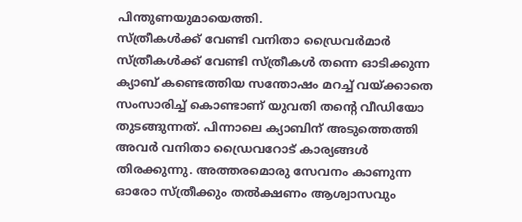പിന്തുണയുമായെത്തി.
സ്ത്രീകൾക്ക് വേണ്ടി വനിതാ ഡ്രൈവർമാർ
സ്ത്രീകൾക്ക് വേണ്ടി സ്ത്രീകൾ തന്നെ ഓടിക്കുന്ന ക്യാബ് കണ്ടെത്തിയ സന്തോഷം മറച്ച് വയ്ക്കാതെ സംസാരിച്ച് കൊണ്ടാണ് യുവതി തന്റെ വീഡിയോ തുടങ്ങുന്നത്. പിന്നാലെ ക്യാബിന് അടുത്തെത്തി അവർ വനിതാ ഡ്രൈവറോട് കാര്യങ്ങൾ തിരക്കുന്നു. അത്തരമൊരു സേവനം കാണുന്ന ഓരോ സ്ത്രീക്കും തൽക്ഷണം ആശ്വാസവും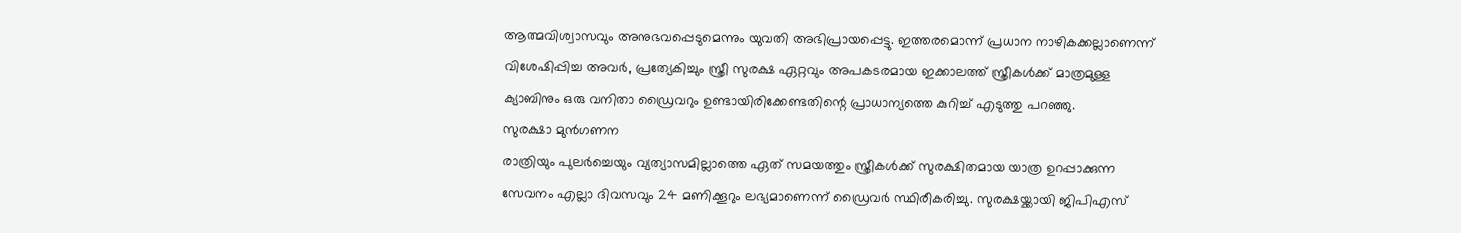ആത്മവിശ്വാസവും അനുഭവപ്പെടുമെന്നും യുവതി അഭിപ്രായപ്പെട്ടു. ഇത്തരമൊന്ന് പ്രധാന നാഴികക്കല്ലാണെന്ന് വിശേഷിപ്പിച്ച അവർ, പ്രത്യേകിച്ചും സ്ത്രീ സുരക്ഷ ഏറ്റവും അപകടരമായ ഇക്കാലത്ത് സ്ത്രീകൾക്ക് മാത്രമുള്ള ക്യാബിനും ഒരു വനിതാ ഡ്രൈവറും ഉണ്ടായിരിക്കേണ്ടതിന്റെ പ്രാധാന്യത്തെ കുറിച്ച് എടുത്തു പറഞ്ഞു.
സുരക്ഷാ മുൻഗണന
രാത്രിയും പുലർച്ചെയും വ്യത്യാസമില്ലാത്തെ ഏത് സമയത്തും സ്ത്രീകൾക്ക് സുരക്ഷിതമായ യാത്ര ഉറപ്പാക്കുന്ന സേവനം എല്ലാ ദിവസവും 24 മണിക്കൂറും ലഭ്യമാണെന്ന് ഡ്രൈവർ സ്ഥിരീകരിച്ചു. സുരക്ഷയ്ക്കായി ജിപിഎസ്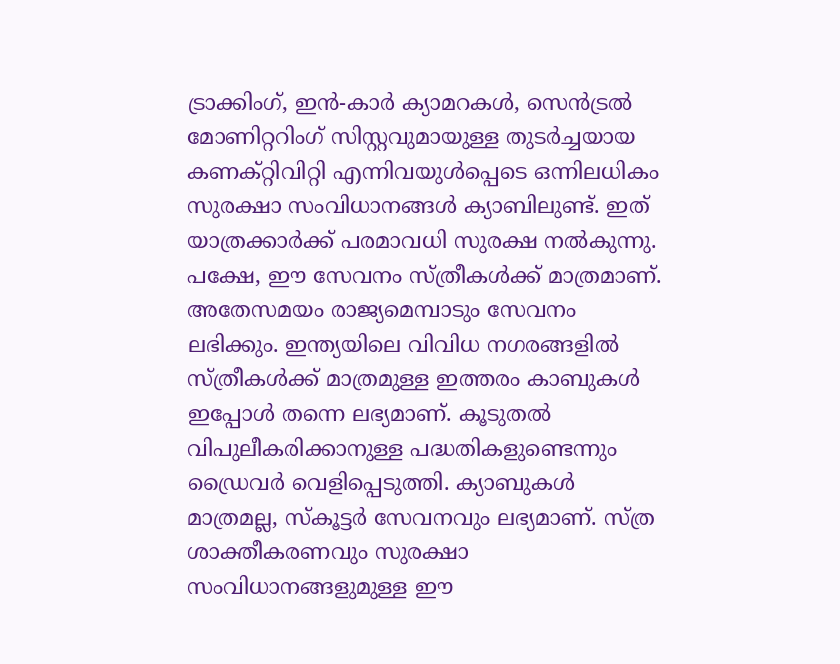ട്രാക്കിംഗ്, ഇൻ-കാർ ക്യാമറകൾ, സെൻട്രൽ മോണിറ്ററിംഗ് സിസ്റ്റവുമായുള്ള തുടർച്ചയായ കണക്റ്റിവിറ്റി എന്നിവയുൾപ്പെടെ ഒന്നിലധികം സുരക്ഷാ സംവിധാനങ്ങൾ ക്യാബിലുണ്ട്. ഇത് യാത്രക്കാർക്ക് പരമാവധി സുരക്ഷ നൽകുന്നു. പക്ഷേ, ഈ സേവനം സ്ത്രീകൾക്ക് മാത്രമാണ്. അതേസമയം രാജ്യമെമ്പാടും സേവനം ലഭിക്കും. ഇന്ത്യയിലെ വിവിധ നഗരങ്ങളിൽ സ്ത്രീകൾക്ക് മാത്രമുള്ള ഇത്തരം കാബുകൾ ഇപ്പോൾ തന്നെ ലഭ്യമാണ്. കൂടുതൽ വിപുലീകരിക്കാനുള്ള പദ്ധതികളുണ്ടെന്നും ഡ്രൈവർ വെളിപ്പെടുത്തി. ക്യാബുകൾ മാത്രമല്ല, സ്കൂട്ടർ സേവനവും ലഭ്യമാണ്. സ്ത്ര ശാക്തീകരണവും സുരക്ഷാ സംവിധാനങ്ങളുമുള്ള ഈ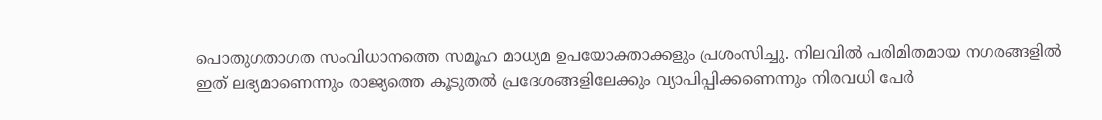പൊതുഗതാഗത സംവിധാനത്തെ സമൂഹ മാധ്യമ ഉപയോക്താക്കളും പ്രശംസിച്ചു. നിലവിൽ പരിമിതമായ നഗരങ്ങളിൽ ഇത് ലഭ്യമാണെന്നും രാജ്യത്തെ കൂടുതൽ പ്രദേശങ്ങളിലേക്കും വ്യാപിപ്പിക്കണെന്നും നിരവധി പേർ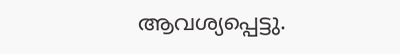ആവശ്യപ്പെട്ടു.